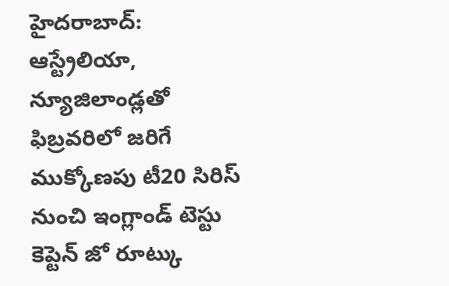హైదరాబాద్: ఆస్ట్రేలియా, న్యూజిలాండ్లతో ఫిబ్రవరిలో జరిగే ముక్కోణపు టీ20 సిరిస్ నుంచి ఇంగ్లాండ్ టెస్టు కెప్టెన్ జో రూట్కు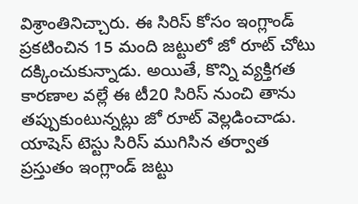విశ్రాంతినిచ్చారు. ఈ సిరిస్ కోసం ఇంగ్లాండ్ ప్రకటించిన 15 మంది జట్టులో జో రూట్ చోటు దక్కించుకున్నాడు. అయితే, కొన్ని వ్యక్తిగత కారణాల వల్లే ఈ టీ20 సిరిస్ నుంచి తాను తప్పుకుంటున్నట్లు జో రూట్ వెల్లడించాడు.
యాషెస్ టెస్టు సిరిస్ ముగిసిన తర్వాత ప్రస్తుతం ఇంగ్లాండ్ జట్టు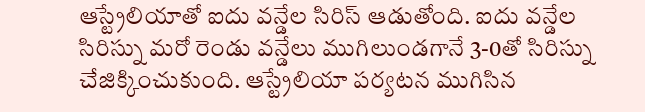ఆస్ట్రేలియాతో ఐదు వన్డేల సిరిస్ ఆడుతోంది. ఐదు వన్డేల సిరిస్ను మరో రెండు వన్డేలు ముగిలుండగానే 3-0తో సిరిస్ను చేజిక్కించుకుంది. ఆస్ట్రేలియా పర్యటన ముగిసిన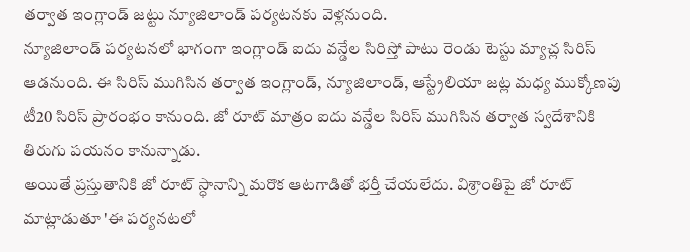తర్వాత ఇంగ్లాండ్ జట్టు న్యూజిలాండ్ పర్యటనకు వెళ్లనుంది.
న్యూజిలాండ్ పర్యటనలో భాగంగా ఇంగ్లాండ్ ఐదు వన్డేల సిరిస్తో పాటు రెండు టెస్టు మ్యాచ్ల సిరిస్ ఆడనుంది. ఈ సిరిస్ ముగిసిన తర్వాత ఇంగ్లాండ్, న్యూజిలాండ్, ఆస్ట్రేలియా జట్ల మధ్య ముక్కోణపు టీ20 సిరిస్ ప్రారంభం కానుంది. జో రూట్ మాత్రం ఐదు వన్డేల సిరిస్ ముగిసిన తర్వాత స్వదేశానికి తిరుగు పయనం కానున్నాడు.
అయితే ప్రస్తుతానికి జో రూట్ స్ధానాన్ని మరొక ఆటగాడితో భర్తీ చేయలేదు. విశ్రాంతిపై జో రూట్ మాట్లాడుతూ 'ఈ పర్యనటలో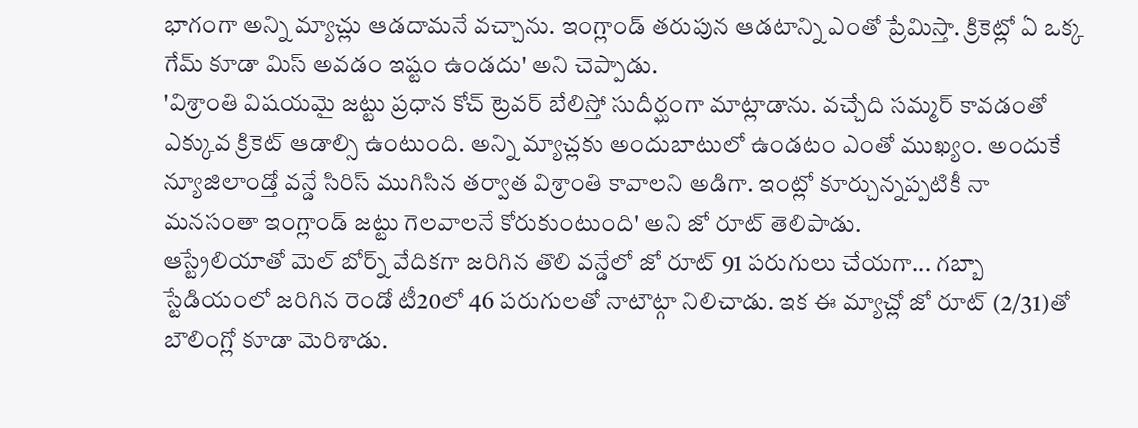భాగంగా అన్ని మ్యాచ్లు ఆడదామనే వచ్చాను. ఇంగ్లాండ్ తరుపున ఆడటాన్ని ఎంతో ప్రేమిస్తా. క్రికెట్లో ఏ ఒక్క గేమ్ కూడా మిస్ అవడం ఇష్టం ఉండదు' అని చెప్పాడు.
'విశ్రాంతి విషయమై జట్టు ప్రధాన కోచ్ ట్రెవర్ బేలిస్తో సుదీర్ఘంగా మాట్లాడాను. వచ్చేది సమ్మర్ కావడంతో ఎక్కువ క్రికెట్ ఆడాల్సి ఉంటుంది. అన్ని మ్యాచ్లకు అందుబాటులో ఉండటం ఎంతో ముఖ్యం. అందుకే న్యూజిలాండ్తో వన్డే సిరిస్ ముగిసిన తర్వాత విశ్రాంతి కావాలని అడిగా. ఇంట్లో కూర్చున్నప్పటికీ నా మనసంతా ఇంగ్లాండ్ జట్టు గెలవాలనే కోరుకుంటుంది' అని జో రూట్ తెలిపాడు.
ఆస్ట్రేలియాతో మెల్ బోర్న్ వేదికగా జరిగిన తొలి వన్డేలో జో రూట్ 91 పరుగులు చేయగా... గబ్బా స్టేడియంలో జరిగిన రెండో టీ20లో 46 పరుగులతో నాటౌట్గా నిలిచాడు. ఇక ఈ మ్యాచ్లో జో రూట్ (2/31)తో బౌలింగ్లో కూడా మెరిశాడు.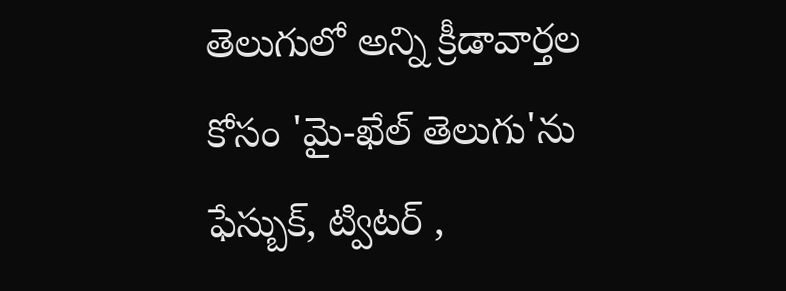తెలుగులో అన్ని క్రీడావార్తల కోసం 'మై-ఖేల్ తెలుగు'ను ఫేస్బుక్, ట్విటర్ ,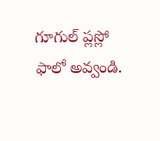గూగుల్ ప్లస్లో ఫాలో అవ్వండి.